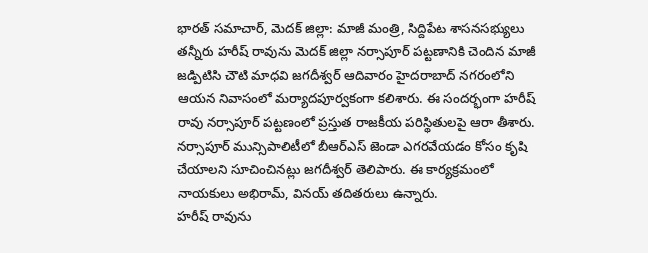భారత్ సమాచార్, మెదక్ జిల్లా: మాజీ మంత్రి, సిద్దిపేట శాసనసభ్యులు తన్నీరు హరీష్ రావును మెదక్ జిల్లా నర్సాపూర్ పట్టణానికి చెందిన మాజీ జడ్పిటిసి చౌటి మాధవి జగదీశ్వర్ ఆదివారం హైదరాబాద్ నగరంలోని ఆయన నివాసంలో మర్యాదపూర్వకంగా కలిశారు. ఈ సందర్భంగా హరీష్ రావు నర్సాపూర్ పట్టణంలో ప్రస్తుత రాజకీయ పరిస్థితులపై ఆరా తీశారు. నర్సాపూర్ మున్సిపాలిటీలో బీఆర్ఎస్ జెండా ఎగరవేయడం కోసం కృషి చేయాలని సూచించినట్లు జగదీశ్వర్ తెలిపారు. ఈ కార్యక్రమంలో నాయకులు అభిరామ్, వినయ్ తదితరులు ఉన్నారు.
హరీష్ రావును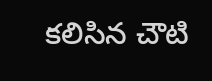కలిసిన చౌటి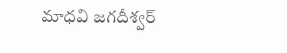మాధవి జగదీశ్వర్